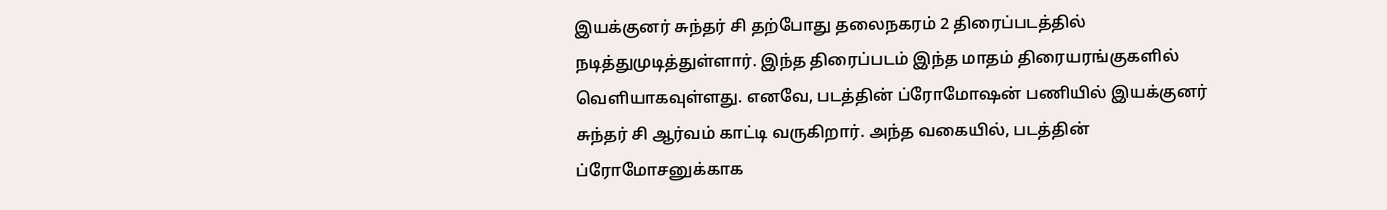இயக்குனர் சுந்தர் சி தற்போது தலைநகரம் 2 திரைப்படத்தில் நடித்துமுடித்துள்ளார். இந்த திரைப்படம் இந்த மாதம் திரையரங்குகளில் வெளியாகவுள்ளது. எனவே, படத்தின் ப்ரோமோஷன் பணியில் இயக்குனர் சுந்தர் சி ஆர்வம் காட்டி வருகிறார். அந்த வகையில், படத்தின் ப்ரோமோசனுக்காக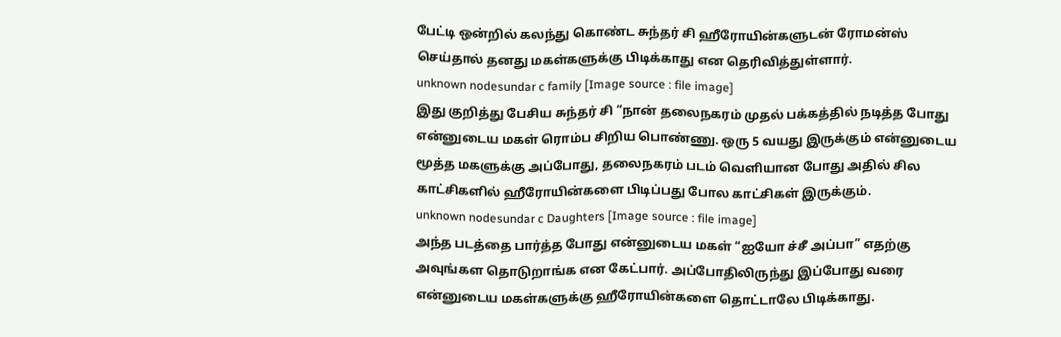பேட்டி ஒன்றில் கலந்து கொண்ட சுந்தர் சி ஹீரோயின்களுடன் ரோமன்ஸ் செய்தால் தனது மகள்களுக்கு பிடிக்காது என தெரிவித்துள்ளார்.
unknown nodesundar c family [Image source : file image]
இது குறித்து பேசிய சுந்தர் சி “நான் தலைநகரம் முதல் பக்கத்தில் நடித்த போது என்னுடைய மகள் ரொம்ப சிறிய பொண்ணு. ஒரு 5 வயது இருக்கும் என்னுடைய மூத்த மகளுக்கு அப்போது, தலைநகரம் படம் வெளியான போது அதில் சில காட்சிகளில் ஹீரோயின்களை பிடிப்பது போல காட்சிகள் இருக்கும்.
unknown nodesundar c Daughters [Image source : file image]
அந்த படத்தை பார்த்த போது என்னுடைய மகள் “ஐயோ ச்சீ அப்பா” எதற்கு அவுங்கள தொடுறாங்க என கேட்பார். அப்போதிலிருந்து இப்போது வரை என்னுடைய மகள்களுக்கு ஹீரோயின்களை தொட்டாலே பிடிக்காது.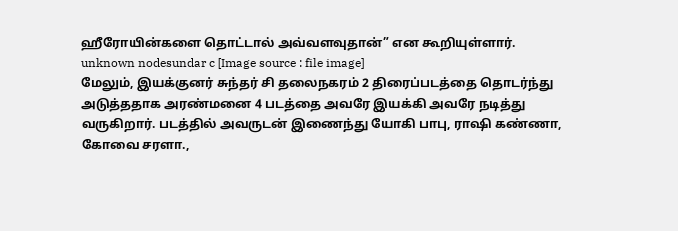ஹீரோயின்களை தொட்டால் அவ்வளவுதான்” என கூறியுள்ளார்.
unknown nodesundar c [Image source : file image]
மேலும், இயக்குனர் சுந்தர் சி தலைநகரம் 2 திரைப்படத்தை தொடர்ந்து அடுத்ததாக அரண்மனை 4 படத்தை அவரே இயக்கி அவரே நடித்து வருகிறார். படத்தில் அவருடன் இணைந்து யோகி பாபு, ராஷி கண்ணா, கோவை சரளா.,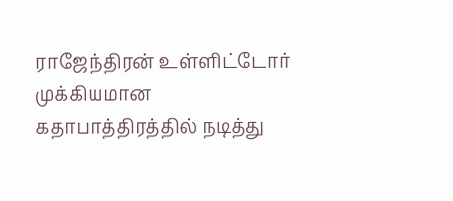ராஜேந்திரன் உள்ளிட்டோர் முக்கியமான கதாபாத்திரத்தில் நடித்து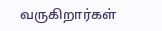வருகிறார்கள்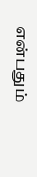என்பதும்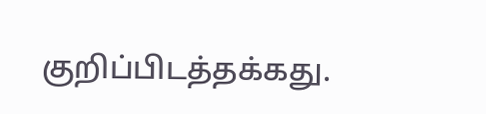குறிப்பிடத்தக்கது.